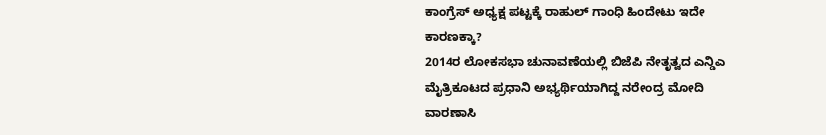ಕಾಂಗ್ರೆಸ್ ಅಧ್ಯಕ್ಷ ಪಟ್ಟಕ್ಕೆ ರಾಹುಲ್ ಗಾಂಧಿ ಹಿಂದೇಟು ಇದೇ ಕಾರಣಕ್ಕಾ?
2014ರ ಲೋಕಸಭಾ ಚುನಾವಣೆಯಲ್ಲಿ ಬಿಜೆಪಿ ನೇತೃತ್ವದ ಎನ್ಡಿಎ ಮೈತ್ರಿಕೂಟದ ಪ್ರಧಾನಿ ಅಭ್ಯರ್ಥಿಯಾಗಿದ್ದ ನರೇಂದ್ರ ಮೋದಿ ವಾರಣಾಸಿ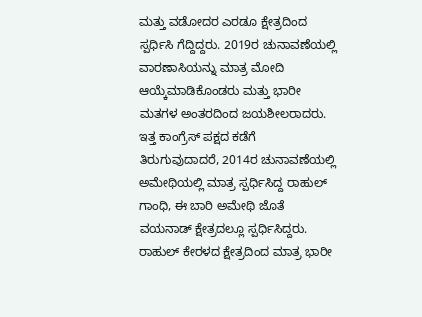ಮತ್ತು ವಡೋದರ ಎರಡೂ ಕ್ಷೇತ್ರದಿಂದ ಸ್ಪರ್ಧಿಸಿ ಗೆದ್ದಿದ್ದರು. 2019ರ ಚುನಾವಣೆಯಲ್ಲಿ ವಾರಣಾಸಿಯನ್ನು ಮಾತ್ರ ಮೋದಿ ಆಯ್ಕೆಮಾಡಿಕೊಂಡರು ಮತ್ತು ಭಾರೀ ಮತಗಳ ಅಂತರದಿಂದ ಜಯಶೀಲರಾದರು.
ಇತ್ತ ಕಾಂಗ್ರೆಸ್ ಪಕ್ಷದ ಕಡೆಗೆ ತಿರುಗುವುದಾದರೆ, 2014ರ ಚುನಾವಣೆಯಲ್ಲಿ ಅಮೇಥಿಯಲ್ಲಿ ಮಾತ್ರ ಸ್ಪರ್ಧಿಸಿದ್ದ ರಾಹುಲ್ ಗಾಂಧಿ, ಈ ಬಾರಿ ಅಮೇಥಿ ಜೊತೆ ವಯನಾಡ್ ಕ್ಷೇತ್ರದಲ್ಲೂ ಸ್ಪರ್ಧಿಸಿದ್ದರು. ರಾಹುಲ್ ಕೇರಳದ ಕ್ಷೇತ್ರದಿಂದ ಮಾತ್ರ ಭಾರೀ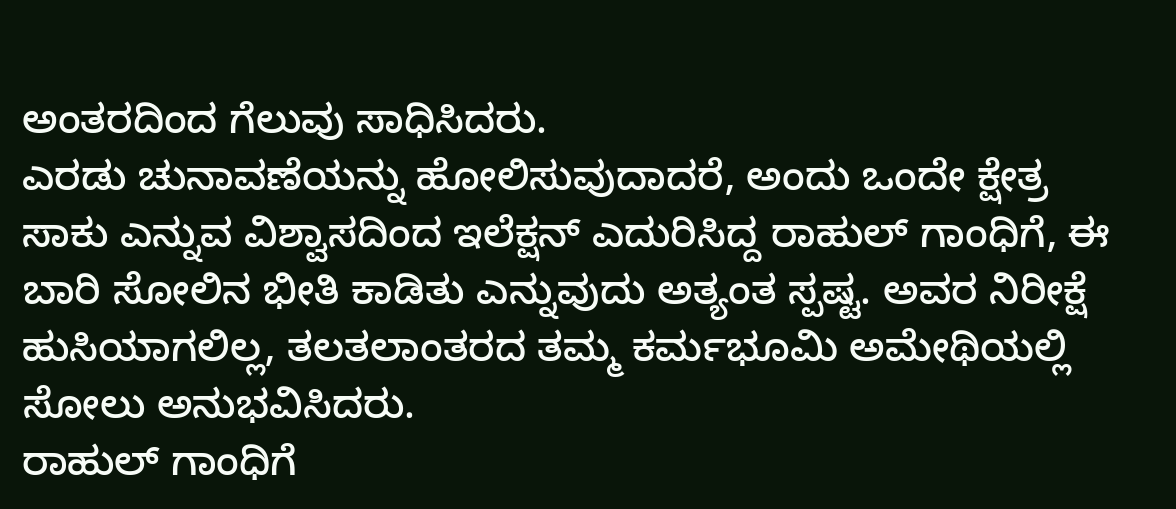ಅಂತರದಿಂದ ಗೆಲುವು ಸಾಧಿಸಿದರು.
ಎರಡು ಚುನಾವಣೆಯನ್ನು ಹೋಲಿಸುವುದಾದರೆ, ಅಂದು ಒಂದೇ ಕ್ಷೇತ್ರ ಸಾಕು ಎನ್ನುವ ವಿಶ್ವಾಸದಿಂದ ಇಲೆಕ್ಷನ್ ಎದುರಿಸಿದ್ದ ರಾಹುಲ್ ಗಾಂಧಿಗೆ, ಈ ಬಾರಿ ಸೋಲಿನ ಭೀತಿ ಕಾಡಿತು ಎನ್ನುವುದು ಅತ್ಯಂತ ಸ್ಪಷ್ಟ. ಅವರ ನಿರೀಕ್ಷೆ ಹುಸಿಯಾಗಲಿಲ್ಲ, ತಲತಲಾಂತರದ ತಮ್ಮ ಕರ್ಮಭೂಮಿ ಅಮೇಥಿಯಲ್ಲಿ ಸೋಲು ಅನುಭವಿಸಿದರು.
ರಾಹುಲ್ ಗಾಂಧಿಗೆ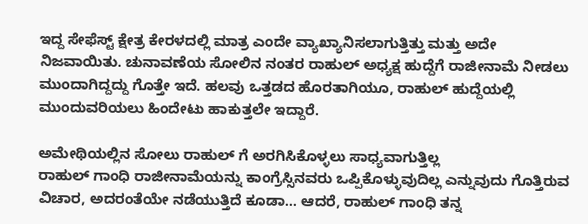ಇದ್ದ ಸೇಫೆಸ್ಟ್ ಕ್ಷೇತ್ರ ಕೇರಳದಲ್ಲಿ ಮಾತ್ರ ಎಂದೇ ವ್ಯಾಖ್ಯಾನಿಸಲಾಗುತ್ತಿತ್ತು ಮತ್ತು ಅದೇ ನಿಜವಾಯಿತು. ಚುನಾವಣೆಯ ಸೋಲಿನ ನಂತರ ರಾಹುಲ್ ಅಧ್ಯಕ್ಷ ಹುದ್ದೆಗೆ ರಾಜೀನಾಮೆ ನೀಡಲು ಮುಂದಾಗಿದ್ದದ್ದು ಗೊತ್ತೇ ಇದೆ. ಹಲವು ಒತ್ತಡದ ಹೊರತಾಗಿಯೂ, ರಾಹುಲ್ ಹುದ್ದೆಯಲ್ಲಿ ಮುಂದುವರಿಯಲು ಹಿಂದೇಟು ಹಾಕುತ್ತಲೇ ಇದ್ದಾರೆ.

ಅಮೇಥಿಯಲ್ಲಿನ ಸೋಲು ರಾಹುಲ್ ಗೆ ಅರಗಿಸಿಕೊಳ್ಳಲು ಸಾಧ್ಯವಾಗುತ್ತಿಲ್ಲ
ರಾಹುಲ್ ಗಾಂಧಿ ರಾಜೀನಾಮೆಯನ್ನು ಕಾಂಗ್ರೆಸ್ಸಿನವರು ಒಪ್ಪಿಕೊಳ್ಳುವುದಿಲ್ಲ ಎನ್ನುವುದು ಗೊತ್ತಿರುವ ವಿಚಾರ, ಅದರಂತೆಯೇ ನಡೆಯುತ್ತಿದೆ ಕೂಡಾ... ಆದರೆ, ರಾಹುಲ್ ಗಾಂಧಿ ತನ್ನ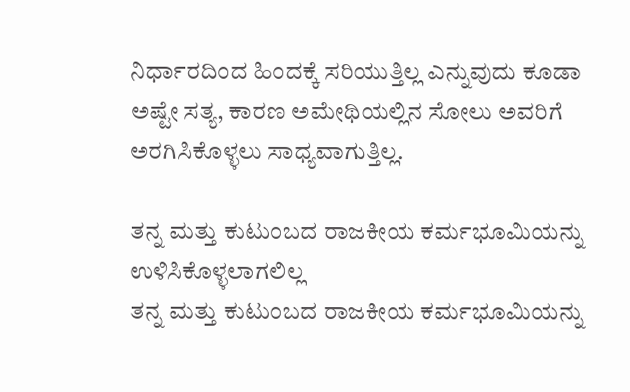ನಿರ್ಧಾರದಿಂದ ಹಿಂದಕ್ಕೆ ಸರಿಯುತ್ತಿಲ್ಲ ಎನ್ನುವುದು ಕೂಡಾ ಅಷ್ಟೇ ಸತ್ಯ, ಕಾರಣ ಅಮೇಥಿಯಲ್ಲಿನ ಸೋಲು ಅವರಿಗೆ ಅರಗಿಸಿಕೊಳ್ಳಲು ಸಾಧ್ಯವಾಗುತ್ತಿಲ್ಲ.

ತನ್ನ ಮತ್ತು ಕುಟುಂಬದ ರಾಜಕೀಯ ಕರ್ಮಭೂಮಿಯನ್ನು ಉಳಿಸಿಕೊಳ್ಳಲಾಗಲಿಲ್ಲ
ತನ್ನ ಮತ್ತು ಕುಟುಂಬದ ರಾಜಕೀಯ ಕರ್ಮಭೂಮಿಯನ್ನು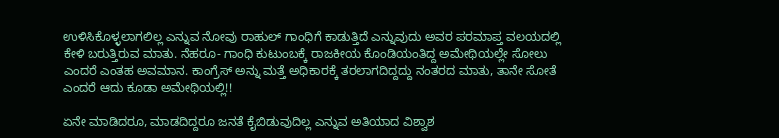ಉಳಿಸಿಕೊಳ್ಳಲಾಗಲಿಲ್ಲ ಎನ್ನುವ ನೋವು ರಾಹುಲ್ ಗಾಂಧಿಗೆ ಕಾಡುತ್ತಿದೆ ಎನ್ನುವುದು ಅವರ ಪರಮಾಪ್ತ ವಲಯದಲ್ಲಿ ಕೇಳಿ ಬರುತ್ತಿರುವ ಮಾತು. ನೆಹರೂ- ಗಾಂಧಿ ಕುಟುಂಬಕ್ಕೆ ರಾಜಕೀಯ ಕೊಂಡಿಯಂತಿದ್ದ ಅಮೇಥಿಯಲ್ಲೇ ಸೋಲು ಎಂದರೆ ಎಂತಹ ಅವಮಾನ. ಕಾಂಗ್ರೆಸ್ ಅನ್ನು ಮತ್ತೆ ಅಧಿಕಾರಕ್ಕೆ ತರಲಾಗದಿದ್ದದ್ದು ನಂತರದ ಮಾತು, ತಾನೇ ಸೋತೆ ಎಂದರೆ ಆದು ಕೂಡಾ ಅಮೇಥಿಯಲ್ಲಿ!!

ಏನೇ ಮಾಡಿದರೂ, ಮಾಡದಿದ್ದರೂ ಜನತೆ ಕೈಬಿಡುವುದಿಲ್ಲ ಎನ್ನುವ ಅತಿಯಾದ ವಿಶ್ವಾಶ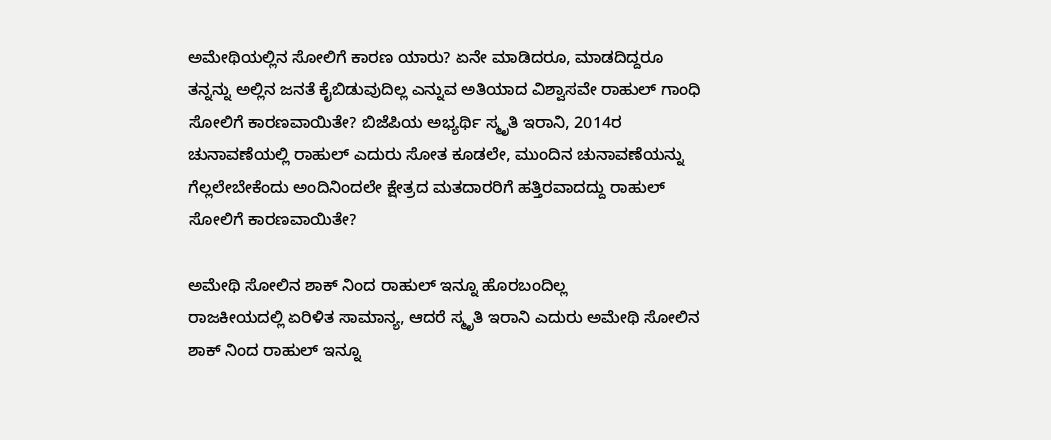ಅಮೇಥಿಯಲ್ಲಿನ ಸೋಲಿಗೆ ಕಾರಣ ಯಾರು? ಏನೇ ಮಾಡಿದರೂ, ಮಾಡದಿದ್ದರೂ ತನ್ನನ್ನು ಅಲ್ಲಿನ ಜನತೆ ಕೈಬಿಡುವುದಿಲ್ಲ ಎನ್ನುವ ಅತಿಯಾದ ವಿಶ್ವಾಸವೇ ರಾಹುಲ್ ಗಾಂಧಿ ಸೋಲಿಗೆ ಕಾರಣವಾಯಿತೇ? ಬಿಜೆಪಿಯ ಅಭ್ಯರ್ಥಿ ಸ್ಮೃತಿ ಇರಾನಿ, 2014ರ ಚುನಾವಣೆಯಲ್ಲಿ ರಾಹುಲ್ ಎದುರು ಸೋತ ಕೂಡಲೇ, ಮುಂದಿನ ಚುನಾವಣೆಯನ್ನು ಗೆಲ್ಲಲೇಬೇಕೆಂದು ಅಂದಿನಿಂದಲೇ ಕ್ಷೇತ್ರದ ಮತದಾರರಿಗೆ ಹತ್ತಿರವಾದದ್ದು ರಾಹುಲ್ ಸೋಲಿಗೆ ಕಾರಣವಾಯಿತೇ?

ಅಮೇಥಿ ಸೋಲಿನ ಶಾಕ್ ನಿಂದ ರಾಹುಲ್ ಇನ್ನೂ ಹೊರಬಂದಿಲ್ಲ
ರಾಜಕೀಯದಲ್ಲಿ ಏರಿಳಿತ ಸಾಮಾನ್ಯ, ಆದರೆ ಸ್ಮೃತಿ ಇರಾನಿ ಎದುರು ಅಮೇಥಿ ಸೋಲಿನ ಶಾಕ್ ನಿಂದ ರಾಹುಲ್ ಇನ್ನೂ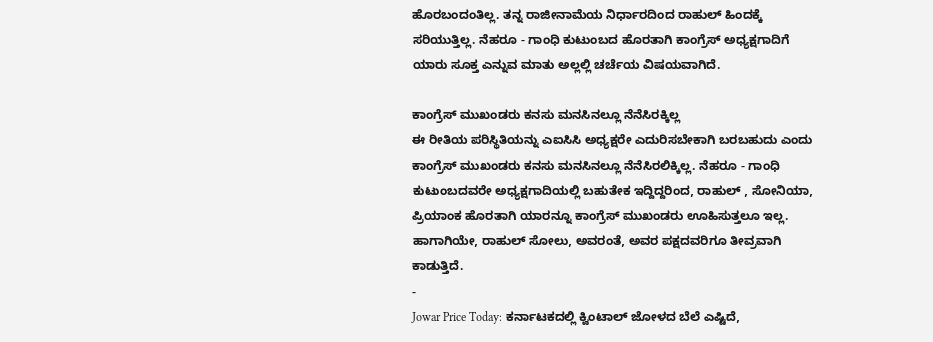ಹೊರಬಂದಂತಿಲ್ಲ. ತನ್ನ ರಾಜೀನಾಮೆಯ ನಿರ್ಧಾರದಿಂದ ರಾಹುಲ್ ಹಿಂದಕ್ಕೆ ಸರಿಯುತ್ತಿಲ್ಲ. ನೆಹರೂ - ಗಾಂಧಿ ಕುಟುಂಬದ ಹೊರತಾಗಿ ಕಾಂಗ್ರೆಸ್ ಅಧ್ಯಕ್ಷಗಾದಿಗೆ ಯಾರು ಸೂಕ್ತ ಎನ್ನುವ ಮಾತು ಅಲ್ಲಲ್ಲಿ ಚರ್ಚೆಯ ವಿಷಯವಾಗಿದೆ.

ಕಾಂಗ್ರೆಸ್ ಮುಖಂಡರು ಕನಸು ಮನಸಿನಲ್ಲೂ ನೆನೆಸಿರಕ್ಕಿಲ್ಲ
ಈ ರೀತಿಯ ಪರಿಸ್ಥಿತಿಯನ್ನು ಎಐಸಿಸಿ ಅಧ್ಯಕ್ಷರೇ ಎದುರಿಸಬೇಕಾಗಿ ಬರಬಹುದು ಎಂದು ಕಾಂಗ್ರೆಸ್ ಮುಖಂಡರು ಕನಸು ಮನಸಿನಲ್ಲೂ ನೆನೆಸಿರಲಿಕ್ಕಿಲ್ಲ. ನೆಹರೂ - ಗಾಂಧಿ ಕುಟುಂಬದವರೇ ಅಧ್ಯಕ್ಷಗಾದಿಯಲ್ಲಿ ಬಹುತೇಕ ಇದ್ದಿದ್ದರಿಂದ, ರಾಹುಲ್ , ಸೋನಿಯಾ, ಪ್ರಿಯಾಂಕ ಹೊರತಾಗಿ ಯಾರನ್ನೂ ಕಾಂಗ್ರೆಸ್ ಮುಖಂಡರು ಊಹಿಸುತ್ತಲೂ ಇಲ್ಲ. ಹಾಗಾಗಿಯೇ, ರಾಹುಲ್ ಸೋಲು, ಅವರಂತೆ, ಅವರ ಪಕ್ಷದವರಿಗೂ ತೀವ್ರವಾಗಿ ಕಾಡುತ್ತಿದೆ.
-
Jowar Price Today: ಕರ್ನಾಟಕದಲ್ಲಿ ಕ್ವಿಂಟಾಲ್ ಜೋಳದ ಬೆಲೆ ಎಷ್ಟಿದೆ,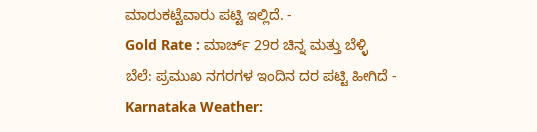ಮಾರುಕಟ್ಟೆವಾರು ಪಟ್ಟಿ ಇಲ್ಲಿದೆ. -
Gold Rate : ಮಾರ್ಚ್ 29ರ ಚಿನ್ನ ಮತ್ತು ಬೆಳ್ಳಿ ಬೆಲೆ: ಪ್ರಮುಖ ನಗರಗಳ ಇಂದಿನ ದರ ಪಟ್ಟಿ ಹೀಗಿದೆ -
Karnataka Weather: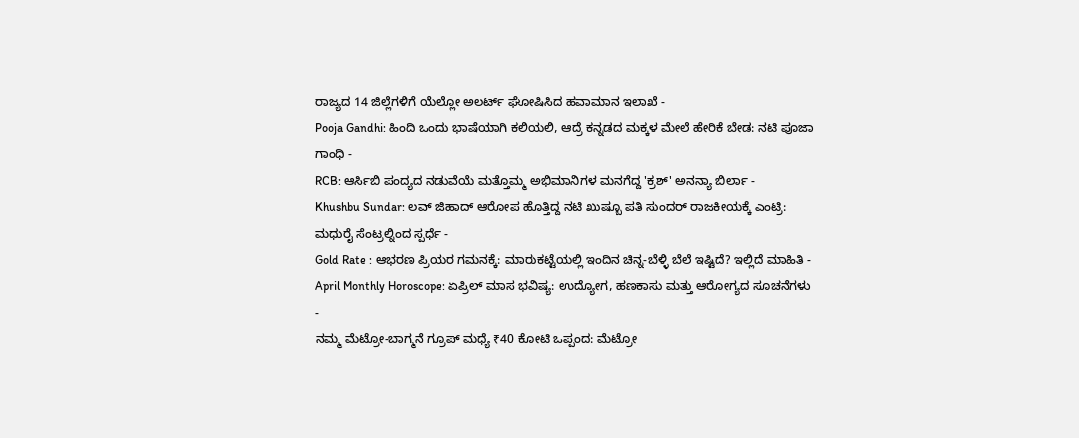ರಾಜ್ಯದ 14 ಜಿಲ್ಲೆಗಳಿಗೆ ಯೆಲ್ಲೋ ಅಲರ್ಟ್ ಘೋಷಿಸಿದ ಹವಾಮಾನ ಇಲಾಖೆ -
Pooja Gandhi: ಹಿಂದಿ ಒಂದು ಭಾಷೆಯಾಗಿ ಕಲಿಯಲಿ, ಆದ್ರೆ ಕನ್ನಡದ ಮಕ್ಕಳ ಮೇಲೆ ಹೇರಿಕೆ ಬೇಡ: ನಟಿ ಪೂಜಾ ಗಾಂಧಿ -
RCB: ಆರ್ಸಿಬಿ ಪಂದ್ಯದ ನಡುವೆಯೆ ಮತ್ತೊಮ್ಮ ಅಭಿಮಾನಿಗಳ ಮನಗೆದ್ದ 'ಕ್ರಶ್' ಅನನ್ಯಾ ಬಿರ್ಲಾ -
Khushbu Sundar: ಲವ್ ಜಿಹಾದ್ ಆರೋಪ ಹೊತ್ತಿದ್ದ ನಟಿ ಖುಷ್ಬೂ ಪತಿ ಸುಂದರ್ ರಾಜಕೀಯಕ್ಕೆ ಎಂಟ್ರಿ: ಮಧುರೈ ಸೆಂಟ್ರಲ್ನಿಂದ ಸ್ಪರ್ಧೆ -
Gold Rate : ಆಭರಣ ಪ್ರಿಯರ ಗಮನಕ್ಕೆ: ಮಾರುಕಟ್ಟೆಯಲ್ಲಿ ಇಂದಿನ ಚಿನ್ನ-ಬೆಳ್ಳಿ ಬೆಲೆ ಇಷ್ಟಿದೆ? ಇಲ್ಲಿದೆ ಮಾಹಿತಿ -
April Monthly Horoscope: ಏಪ್ರಿಲ್ ಮಾಸ ಭವಿಷ್ಯ: ಉದ್ಯೋಗ, ಹಣಕಾಸು ಮತ್ತು ಆರೋಗ್ಯದ ಸೂಚನೆಗಳು -
ನಮ್ಮ ಮೆಟ್ರೋ-ಬಾಗ್ಮನೆ ಗ್ರೂಪ್ ಮಧ್ಯೆ ₹40 ಕೋಟಿ ಒಪ್ಪಂದ: ಮೆಟ್ರೋ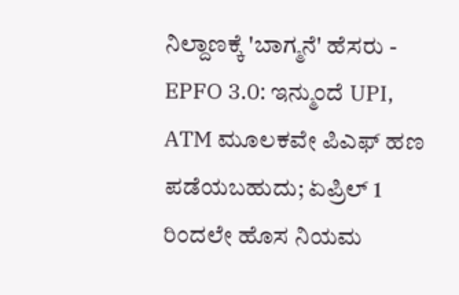ನಿಲ್ದಾಣಕ್ಕೆ 'ಬಾಗ್ಮನೆ' ಹೆಸರು -
EPFO 3.0: ಇನ್ಮುಂದೆ UPI, ATM ಮೂಲಕವೇ ಪಿಎಫ್ ಹಣ ಪಡೆಯಬಹುದು; ಏಪ್ರಿಲ್ 1 ರಿಂದಲೇ ಹೊಸ ನಿಯಮ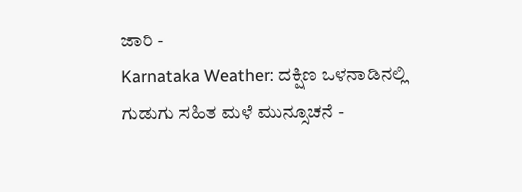ಜಾರಿ -
Karnataka Weather: ದಕ್ಷಿಣ ಒಳನಾಡಿನಲ್ಲಿ ಗುಡುಗು ಸಹಿತ ಮಳೆ ಮುನ್ಸೂಚನೆ -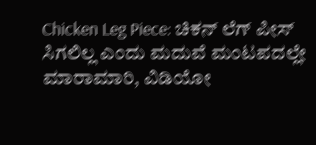Chicken Leg Piece: ಚಿಕನ್ ಲೆಗ್ ಪೀಸ್ ಸಿಗಲಿಲ್ಲ ಎಂದು ಮದುವೆ ಮಂಟಪದಲ್ಲೇ ಮಾರಾಮಾರಿ, ವಿಡಿಯೋ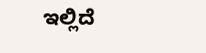ಇಲ್ಲಿದೆ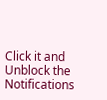Click it and Unblock the Notifications